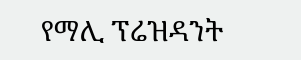የማሊ ፕሬዝዳንት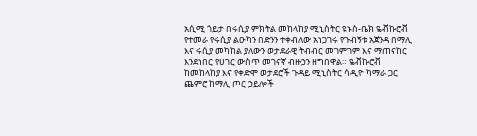አሲሚ ጎይታ በሩሲያ ምክትል መከላከያ ሚኒስትር ዩኑስ-ቤክ ዬቭኩሮቭ የተመራ የሩሲያ ልዑካን በድንን ተቀብለው አነጋገሩ የጉብኝቱ አጀንዳ በማሊ እና ሩሲያ መካከል ያለውን ወታደራዊ ትብብር መገምገም እና ማጠናከር እንደነበር የሀገር ውስጥ መገናኛ ብዙኃን ዘግበዋል። ዬቭኩሮቭ ከመከላከያ እና የቀድሞ ወታደሮች ጉዳይ ሚኒስትር ሳዲዮ ካማራ ጋር ጨምሮ ከማሊ ጦር ኃይሎች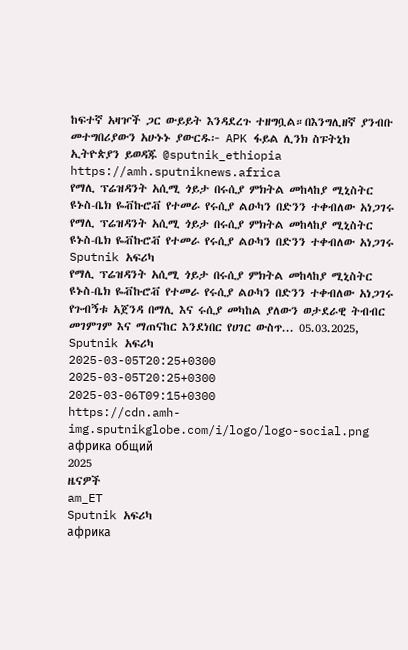ከፍተኛ አዛዦች ጋር ውይይት እንዳደረጉ ተዘግቧል።በእንግሊዘኛ ያንብቡ መተግበሪያውን አሁኑኑ ያውርዱ፦ APK ፋይል ሊንክ ስፑትኒክ ኢትዮጵያን ይወዳጁ @sputnik_ethiopia
https://amh.sputniknews.africa
የማሊ ፕሬዝዳንት አሲሚ ጎይታ በሩሲያ ምክትል መከላከያ ሚኒስትር ዩኑስ-ቤክ ዬቭኩሮቭ የተመራ የሩሲያ ልዑካን በድንን ተቀብለው አነጋገሩ
የማሊ ፕሬዝዳንት አሲሚ ጎይታ በሩሲያ ምክትል መከላከያ ሚኒስትር ዩኑስ-ቤክ ዬቭኩሮቭ የተመራ የሩሲያ ልዑካን በድንን ተቀብለው አነጋገሩ
Sputnik አፍሪካ
የማሊ ፕሬዝዳንት አሲሚ ጎይታ በሩሲያ ምክትል መከላከያ ሚኒስትር ዩኑስ-ቤክ ዬቭኩሮቭ የተመራ የሩሲያ ልዑካን በድንን ተቀብለው አነጋገሩ የጉብኝቱ አጀንዳ በማሊ እና ሩሲያ መካከል ያለውን ወታደራዊ ትብብር መገምገም እና ማጠናከር እንደነበር የሀገር ውስጥ... 05.03.2025, Sputnik አፍሪካ
2025-03-05T20:25+0300
2025-03-05T20:25+0300
2025-03-06T09:15+0300
https://cdn.amh-img.sputnikglobe.com/i/logo/logo-social.png
африка общий
2025
ዜናዎች
am_ET
Sputnik አፍሪካ
африка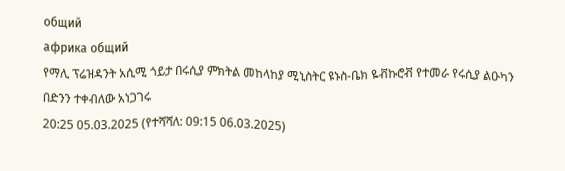общий
африка общий
የማሊ ፕሬዝዳንት አሲሚ ጎይታ በሩሲያ ምክትል መከላከያ ሚኒስትር ዩኑስ-ቤክ ዬቭኩሮቭ የተመራ የሩሲያ ልዑካን በድንን ተቀብለው አነጋገሩ
20:25 05.03.2025 (የተሻሻለ: 09:15 06.03.2025)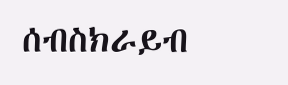ሰብስክራይብ